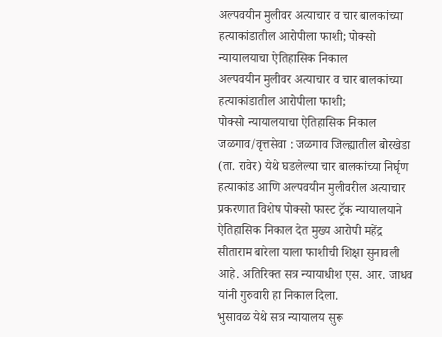अल्पवयीन मुलीवर अत्याचार व चार बालकांच्या हत्याकांडातील आरोपीला फाशी; पोक्सो न्यायालयाचा ऐतिहासिक निकाल
अल्पवयीन मुलीवर अत्याचार व चार बालकांच्या हत्याकांडातील आरोपीला फाशी;
पोक्सो न्यायालयाचा ऐतिहासिक निकाल
जळगाव/वृत्तसेवा : जळगाव जिल्ह्यातील बोरखेडा (ता. रावेर) येथे घडलेल्या चार बालकांच्या निर्घृण हत्याकांड आणि अल्पवयीन मुलीवरील अत्याचार प्रकरणात विशेष पोक्सो फास्ट ट्रॅक न्यायालयाने ऐतिहासिक निकाल देत मुख्य आरोपी महेंद्र सीताराम बारेला याला फाशीची शिक्षा सुनावली आहे. अतिरिक्त सत्र न्यायाधीश एस. आर. जाधव यांनी गुरुवारी हा निकाल दिला.
भुसावळ येथे सत्र न्यायालय सुरू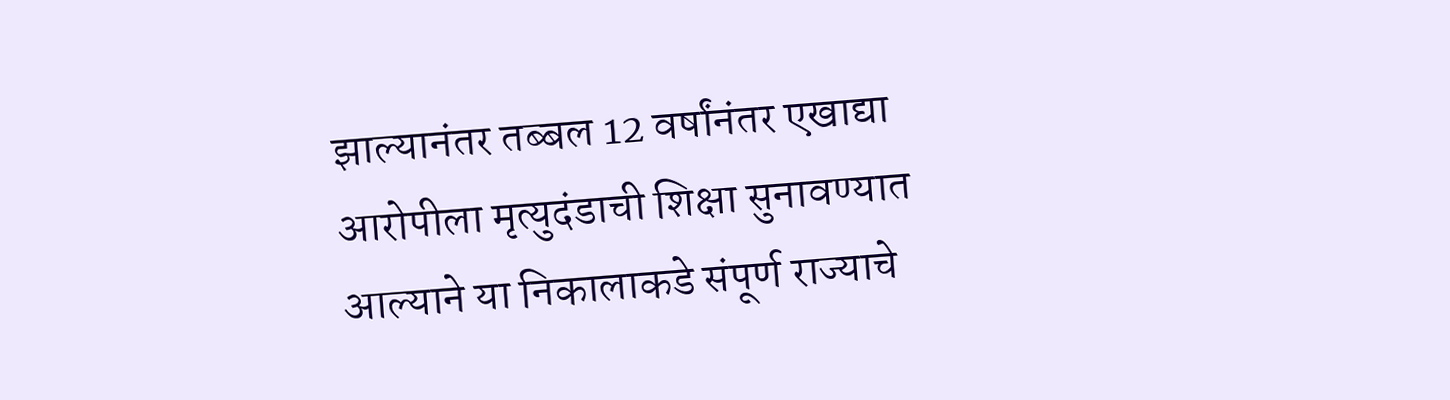झाल्यानंतर तब्बल 12 वर्षांनंतर एखाद्या आरोपीला मृत्युदंडाची शिक्षा सुनावण्यात आल्याने या निकालाकडे संपूर्ण राज्याचे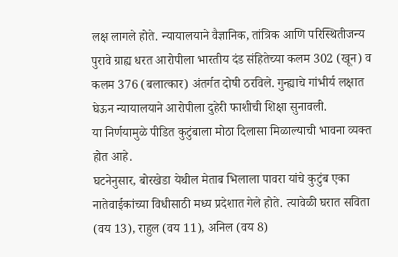लक्ष लागले होते. न्यायालयाने वैज्ञानिक, तांत्रिक आणि परिस्थितीजन्य पुरावे ग्राह्य धरत आरोपीला भारतीय दंड संहितेच्या कलम 302 (खून) व कलम 376 (बलात्कार) अंतर्गत दोषी ठरविले. गुन्ह्याचे गांभीर्य लक्षात घेऊन न्यायालयाने आरोपीला दुहेरी फाशीची शिक्षा सुनावली.
या निर्णयामुळे पीडित कुटुंबाला मोठा दिलासा मिळाल्याची भावना व्यक्त होत आहे.
घटनेनुसार, बोरखेडा येथील मेताब भिलाला पावरा यांचे कुटुंब एका नातेवाईकांच्या विधीसाठी मध्य प्रदेशात गेले होते. त्यावेळी घरात सविता (वय 13), राहुल (वय 11), अनिल (वय 8)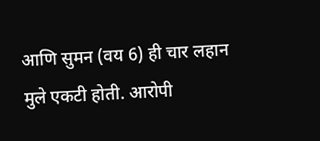आणि सुमन (वय 6) ही चार लहान मुले एकटी होती. आरोपी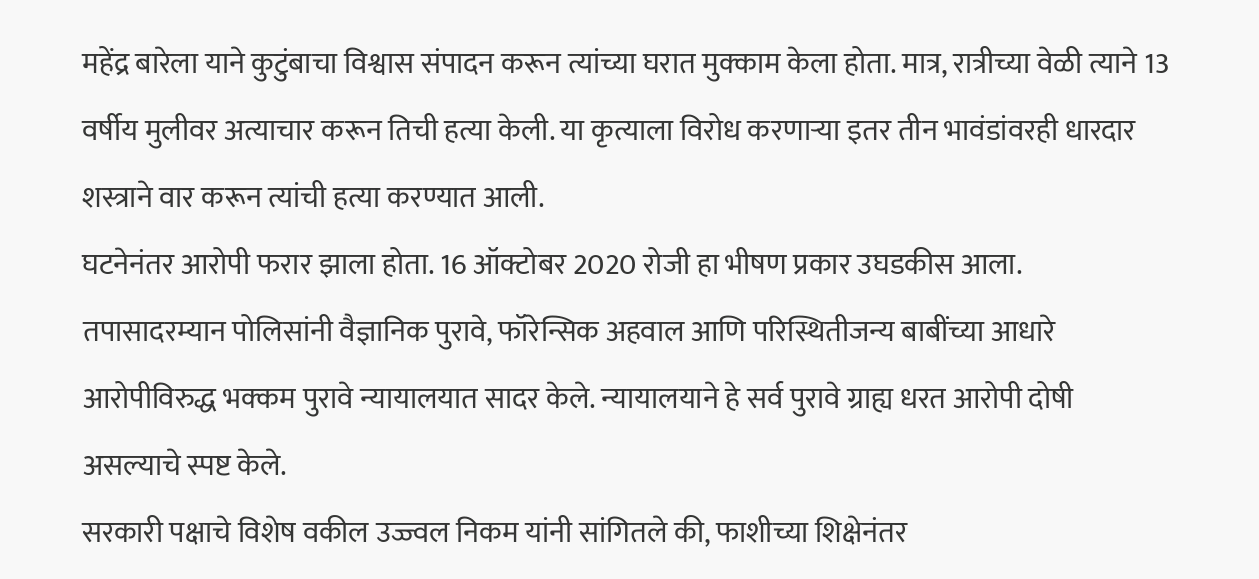महेंद्र बारेला याने कुटुंबाचा विश्वास संपादन करून त्यांच्या घरात मुक्काम केला होता. मात्र, रात्रीच्या वेळी त्याने 13 वर्षीय मुलीवर अत्याचार करून तिची हत्या केली. या कृत्याला विरोध करणाऱ्या इतर तीन भावंडांवरही धारदार शस्त्राने वार करून त्यांची हत्या करण्यात आली.
घटनेनंतर आरोपी फरार झाला होता. 16 ऑक्टोबर 2020 रोजी हा भीषण प्रकार उघडकीस आला. तपासादरम्यान पोलिसांनी वैज्ञानिक पुरावे, फॉरेन्सिक अहवाल आणि परिस्थितीजन्य बाबींच्या आधारे आरोपीविरुद्ध भक्कम पुरावे न्यायालयात सादर केले. न्यायालयाने हे सर्व पुरावे ग्राह्य धरत आरोपी दोषी असल्याचे स्पष्ट केले.
सरकारी पक्षाचे विशेष वकील उज्ज्वल निकम यांनी सांगितले की, फाशीच्या शिक्षेनंतर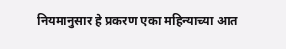नियमानुसार हे प्रकरण एका महिन्याच्या आत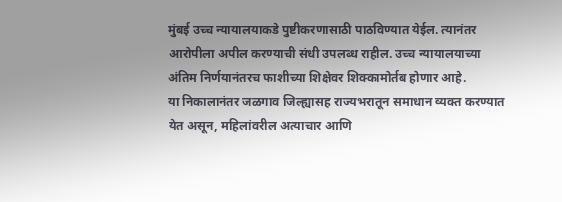मुंबई उच्च न्यायालयाकडे पुष्टीकरणासाठी पाठविण्यात येईल. त्यानंतर आरोपीला अपील करण्याची संधी उपलब्ध राहील. उच्च न्यायालयाच्या अंतिम निर्णयानंतरच फाशीच्या शिक्षेवर शिक्कामोर्तब होणार आहे.
या निकालानंतर जळगाव जिल्ह्यासह राज्यभरातून समाधान व्यक्त करण्यात येत असून, महिलांवरील अत्याचार आणि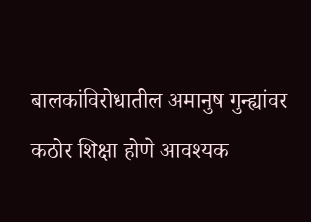बालकांविरोधातील अमानुष गुन्ह्यांवर कठोर शिक्षा होणे आवश्यक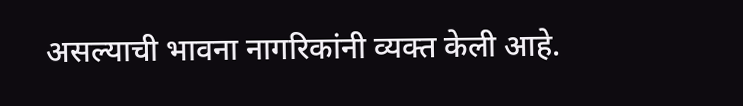असल्याची भावना नागरिकांनी व्यक्त केली आहे.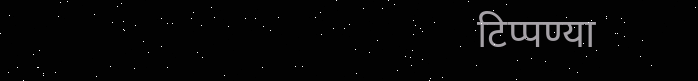टिप्पण्या